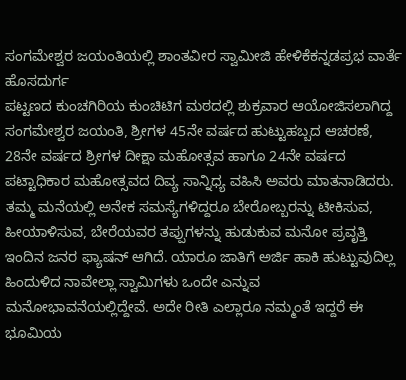ಸಂಗಮೇಶ್ವರ ಜಯಂತಿಯಲ್ಲಿ ಶಾಂತವೀರ ಸ್ವಾಮೀಜಿ ಹೇಳಿಕೆಕನ್ನಡಪ್ರಭ ವಾರ್ತೆ ಹೊಸದುರ್ಗ
ಪಟ್ಟಣದ ಕುಂಚಗಿರಿಯ ಕುಂಚಿಟಿಗ ಮಠದಲ್ಲಿ ಶುಕ್ರವಾರ ಆಯೋಜಿಸಲಾಗಿದ್ದ ಸಂಗಮೇಶ್ವರ ಜಯಂತಿ, ಶ್ರೀಗಳ 45ನೇ ವರ್ಷದ ಹುಟ್ಟುಹಬ್ಬದ ಆಚರಣೆ, 28ನೇ ವರ್ಷದ ಶ್ರೀಗಳ ದೀಕ್ಷಾ ಮಹೋತ್ಸವ ಹಾಗೂ 24ನೇ ವರ್ಷದ ಪಟ್ಟಾಧಿಕಾರ ಮಹೋತ್ಸವದ ದಿವ್ಯ ಸಾನ್ನಿಧ್ಯ ವಹಿಸಿ ಅವರು ಮಾತನಾಡಿದರು.
ತಮ್ಮ ಮನೆಯಲ್ಲಿ ಅನೇಕ ಸಮಸ್ಯೆಗಳಿದ್ದರೂ ಬೇರೋಬ್ಬರನ್ನು ಟೀಕಿಸುವ, ಹೀಯಾಳಿಸುವ, ಬೇರೆಯವರ ತಪ್ಪುಗಳನ್ನು ಹುಡುಕುವ ಮನೋ ಪ್ರವೃತ್ತಿ ಇಂದಿನ ಜನರ ಫ್ಯಾಷನ್ ಆಗಿದೆ. ಯಾರೂ ಜಾತಿಗೆ ಅರ್ಜಿ ಹಾಕಿ ಹುಟ್ಟುವುದಿಲ್ಲ ಹಿಂದುಳಿದ ನಾವೇಲ್ಲಾ ಸ್ವಾಮಿಗಳು ಒಂದೇ ಎನ್ನುವ ಮನೋಭಾವನೆಯಲ್ಲಿದ್ದೇವೆ. ಅದೇ ರೀತಿ ಎಲ್ಲಾರೂ ನಮ್ಮಂತೆ ಇದ್ದರೆ ಈ ಭೂಮಿಯ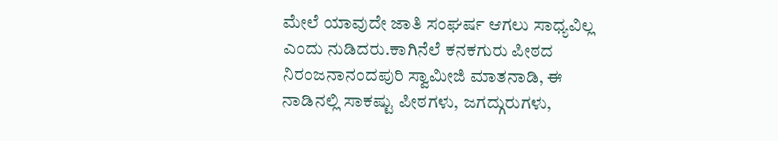ಮೇಲೆ ಯಾವುದೇ ಜಾತಿ ಸಂಘರ್ಷ ಆಗಲು ಸಾಧ್ಯವಿಲ್ಲ ಎಂದು ನುಡಿದರು.ಕಾಗಿನೆಲೆ ಕನಕಗುರು ಪೀಠದ ನಿರಂಜನಾನಂದಪುರಿ ಸ್ವಾಮೀಜಿ ಮಾತನಾಡಿ, ಈ ನಾಡಿನಲ್ಲಿ ಸಾಕಷ್ಟು ಪೀಠಗಳು, ಜಗದ್ಗುರುಗಳು,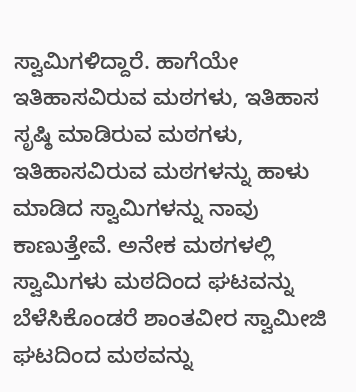ಸ್ವಾಮಿಗಳಿದ್ದಾರೆ. ಹಾಗೆಯೇ ಇತಿಹಾಸವಿರುವ ಮಠಗಳು, ಇತಿಹಾಸ ಸೃಷ್ಠಿ ಮಾಡಿರುವ ಮಠಗಳು, ಇತಿಹಾಸವಿರುವ ಮಠಗಳನ್ನು ಹಾಳು ಮಾಡಿದ ಸ್ವಾಮಿಗಳನ್ನು ನಾವು ಕಾಣುತ್ತೇವೆ. ಅನೇಕ ಮಠಗಳಲ್ಲಿ ಸ್ವಾಮಿಗಳು ಮಠದಿಂದ ಘಟವನ್ನು ಬೆಳೆಸಿಕೊಂಡರೆ ಶಾಂತವೀರ ಸ್ವಾಮೀಜಿ ಘಟದಿಂದ ಮಠವನ್ನು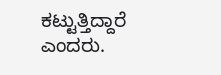ಕಟ್ಟುತ್ತಿದ್ದಾರೆ ಎಂದರು.